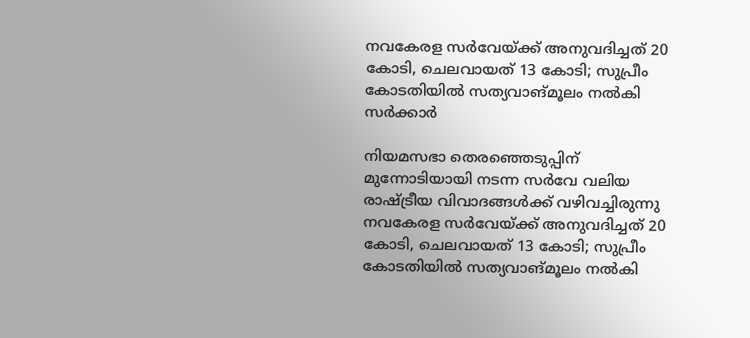നവകേരള സർവേയ്ക്ക് അനുവദിച്ചത് 20 കോടി, ചെലവായത് 13 കോടി; സുപ്രീം കോടതിയില്‍ സത്യവാങ്മൂലം നൽകി സര്‍ക്കാര്‍

നിയമസഭാ തെരഞ്ഞെടുപ്പിന് മുന്നോടിയായി നടന്ന സർവേ വലിയ രാഷ്ട്രീയ വിവാദങ്ങൾക്ക് വഴിവച്ചിരുന്നു
നവകേരള സർവേയ്ക്ക് അനുവദിച്ചത് 20 കോടി, ചെലവായത് 13 കോടി; സുപ്രീം കോടതിയില്‍ സത്യവാങ്മൂലം നൽകി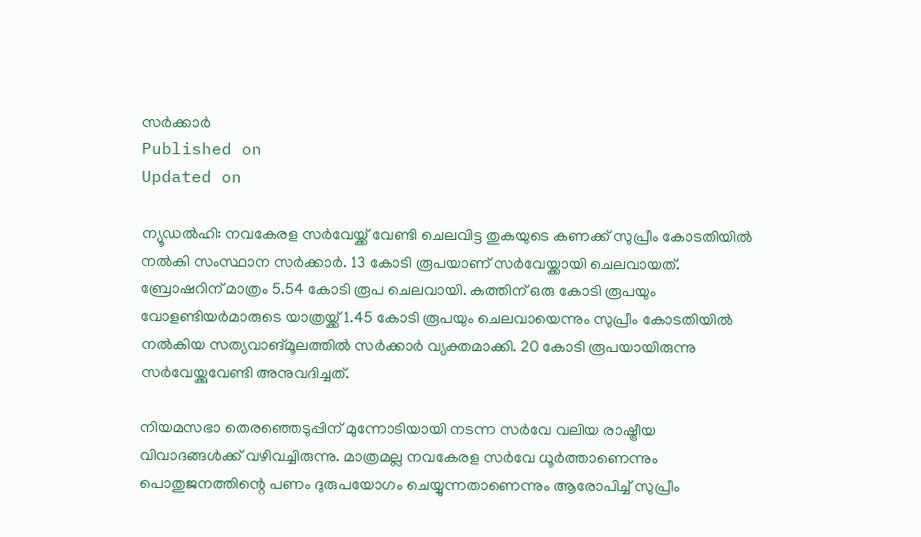സര്‍ക്കാര്‍
Published on
Updated on

ന്യൂഡൽഹി: നവകേരള സർവേയ്ക്ക് വേണ്ടി ചെലവിട്ട തുകയുടെ കണക്ക് സുപ്രീം കോടതിയിൽ നൽകി സംസ്ഥാന സർക്കാർ. 13 കോടി രൂപയാണ് സർവേയ്ക്കായി ചെലവായത്. ബ്രോഷറിന് മാത്രം 5.54 കോടി രൂപ ചെലവായി. കത്തിന് ഒരു കോടി രൂപയും വോളണ്ടിയർമാരുടെ യാത്രയ്ക്ക് 1.45 കോടി രൂപയും ചെലവായെന്നും സുപ്രീം കോടതിയിൽ നൽകിയ സത്യവാങ്മൂലത്തിൽ സർക്കാർ വ്യക്തമാക്കി. 20 കോടി രൂപയായിരുന്നു സർവേയ്ക്കുവേണ്ടി അനുവദിച്ചത്.

നിയമസഭാ തെരഞ്ഞെടുപ്പിന് മുന്നോടിയായി നടന്ന സർവേ വലിയ രാഷ്ട്രീയ വിവാദങ്ങൾക്ക് വഴിവച്ചിരുന്നു. മാത്രമല്ല നവകേരള സർവേ ധൂർത്താണെന്നും പൊതുജനത്തിന്റെ പണം ദുരുപയോഗം ചെയ്യുന്നതാണെന്നും ആരോപിച്ച് സുപ്രീം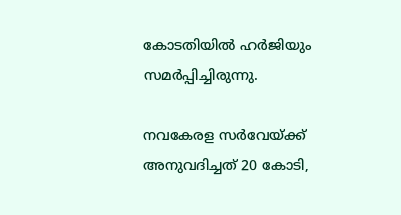കോടതിയിൽ ഹർജിയും സമർപ്പിച്ചിരുന്നു.

നവകേരള സർവേയ്ക്ക് അനുവദിച്ചത് 20 കോടി,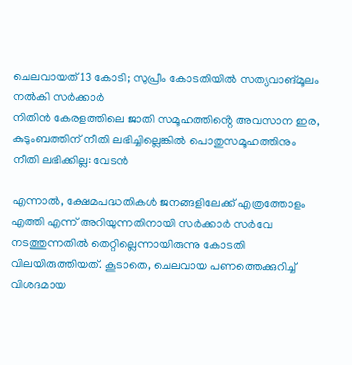ചെലവായത് 13 കോടി; സുപ്രീം കോടതിയില്‍ സത്യവാങ്മൂലം നൽകി സര്‍ക്കാര്‍
നിതിന്‍ കേരളത്തിലെ ജാതി സമൂഹത്തിൻ്റെ അവസാന ഇര, കുടുംബത്തിന് നീതി ലഭിച്ചില്ലെങ്കിൽ പൊതുസമൂഹത്തിനും നീതി ലഭിക്കില്ല: വേടൻ

എന്നാൽ, ക്ഷേമപദ്ധതികൾ ജനങ്ങളിലേക്ക് എത്രത്തോളം എത്തി എന്ന് അറിയുന്നതിനായി സർക്കാർ സർവേ നടത്തുന്നതിൽ തെറ്റില്ലെന്നായിരുന്നു കോടതി വിലയിരുത്തിയത്. കൂടാതെ, ചെലവായ പണത്തെക്കുറിച്ച് വിശദമായ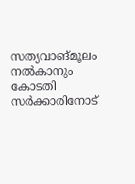സത്യവാങ്മൂലം നൽകാനും കോടതി സർക്കാരിനോട്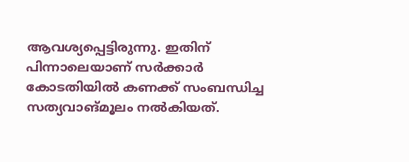ആവശ്യപ്പെട്ടിരുന്നു. ഇതിന് പിന്നാലെയാണ് സർക്കാർ കോടതിയിൽ കണക്ക് സംബന്ധിച്ച സത്യവാങ്മൂലം നൽകിയത്.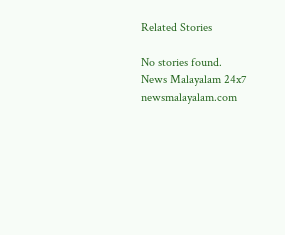Related Stories

No stories found.
News Malayalam 24x7
newsmalayalam.com